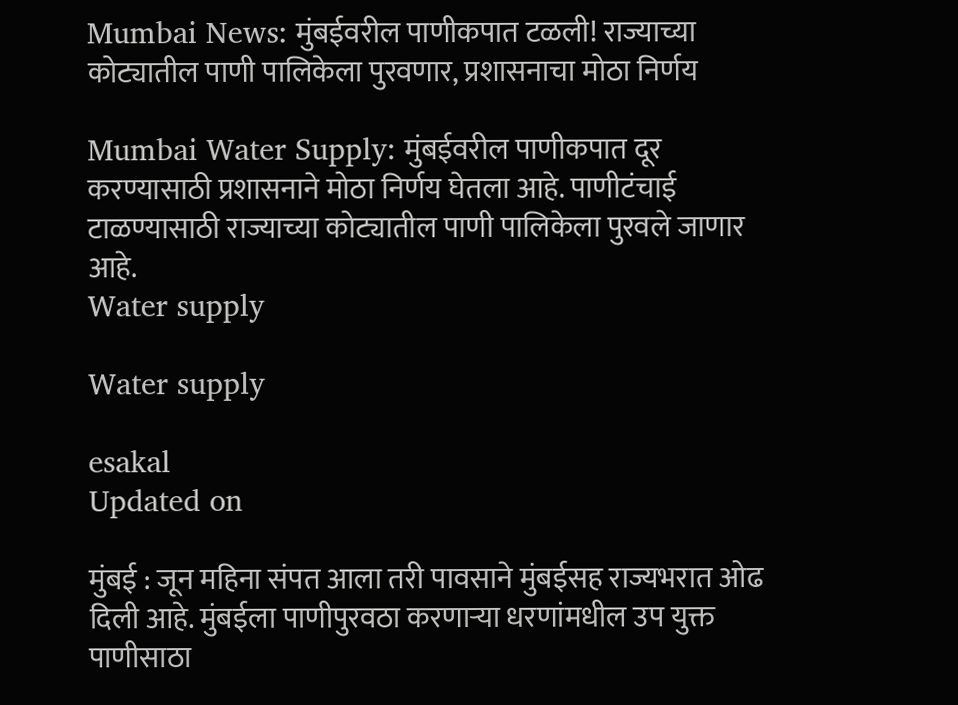Mumbai News: मुंबईवरील पाणीकपात टळली! राज्याच्या कोट्यातील पाणी पालिकेला पुरवणार, प्रशासनाचा मोठा निर्णय

Mumbai Water Supply: मुंबईवरील पाणीकपात दूर करण्यासाठी प्रशासनाने मोठा निर्णय घेतला आहे. पाणीटंचाई टाळण्यासाठी राज्याच्या कोट्यातील पाणी पालिकेला पुरवले जाणार आहे.
Water supply

Water supply

esakal
Updated on

मुंबई : जून महिना संपत आला तरी पावसाने मुंबईसह राज्यभरात ओढ दिली आहे. मुंबईला पाणीपुरवठा करणाऱ्या धरणांमधील उप युक्त पाणीसाठा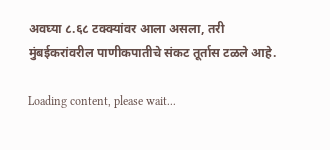अवघ्या ८.६८ टक्क्यांवर आला असला, तरी मुंबईकरांवरील पाणीकपातीचे संकट तूर्तास टळले आहे.

Loading content, please wait...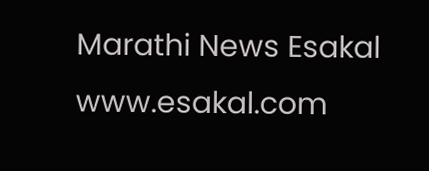Marathi News Esakal
www.esakal.com